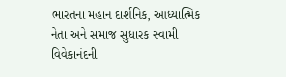ભારતના મહાન દાર્શનિક, આધ્યાત્મિક નેતા અને સમાજ સુધારક સ્વામી વિવેકાનંદની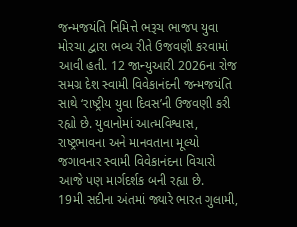જન્મજયંતિ નિમિત્તે ભરૂચ ભાજપ યુવા મોરચા દ્વારા ભવ્ય રીતે ઉજવણી કરવામાં આવી હતી. 12 જાન્યુઆરી 2026ના રોજ સમગ્ર દેશ સ્વામી વિવેકાનંદની જન્મજયંતિ સાથે ‘રાષ્ટ્રીય યુવા દિવસ’ની ઉજવણી કરી રહ્યો છે. યુવાનોમાં આત્મવિશ્વાસ, રાષ્ટ્રભાવના અને માનવતાના મૂલ્યો જગાવનાર સ્વામી વિવેકાનંદના વિચારો આજે પણ માર્ગદર્શક બની રહ્યા છે.
19મી સદીના અંતમાં જ્યારે ભારત ગુલામી,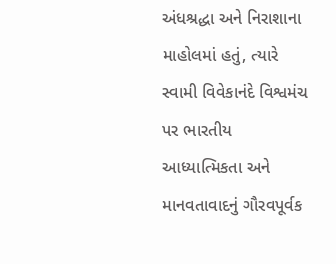અંધશ્રદ્ધા અને નિરાશાના માહોલમાં હતું, ત્યારે સ્વામી વિવેકાનંદે વિશ્વમંચ પર ભારતીય આધ્યાત્મિકતા અને માનવતાવાદનું ગૌરવપૂર્વક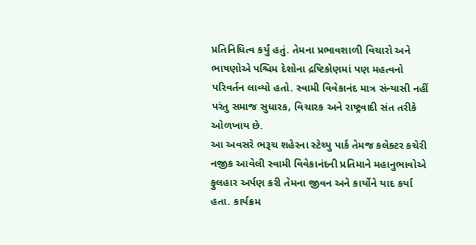પ્રતિનિધિત્વ કર્યું હતું. તેમના પ્રભાવશાળી વિચારો અને ભાષણોએ પશ્ચિમ દેશોના દ્રષ્ટિકોણમાં પણ મહત્વનો પરિવર્તન લાવ્યો હતો. સ્વામી વિવેકાનંદ માત્ર સંન્યાસી નહીં પરંતુ સમાજ સુધારક, વિચારક અને રાષ્ટ્રવાદી સંત તરીકે ઓળખાય છે.
આ અવસરે ભરૂચ શહેરના સ્ટેચ્યુ પાર્ક તેમજ કલેક્ટર કચેરી નજીક આવેલી સ્વામી વિવેકાનંદની પ્રતિમાને મહાનુભાવોએ ફુલહાર અર્પણ કરી તેમના જીવન અને કાર્યોને યાદ કર્યા હતા. કાર્યક્રમ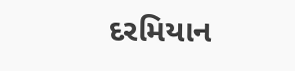દરમિયાન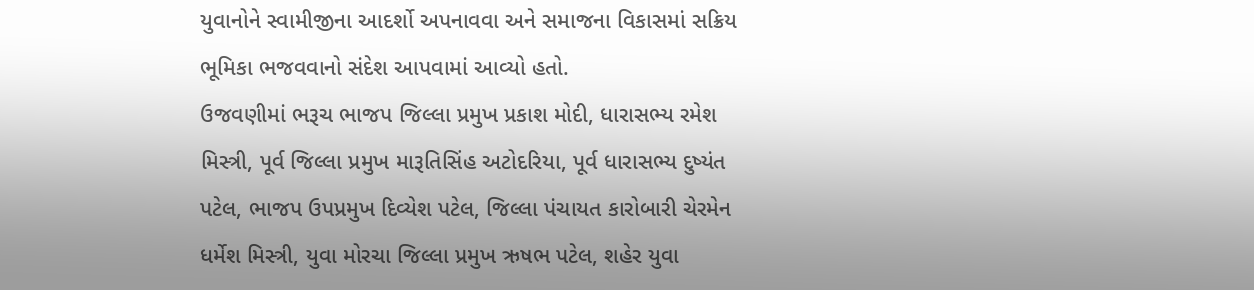યુવાનોને સ્વામીજીના આદર્શો અપનાવવા અને સમાજના વિકાસમાં સક્રિય ભૂમિકા ભજવવાનો સંદેશ આપવામાં આવ્યો હતો.
ઉજવણીમાં ભરૂચ ભાજપ જિલ્લા પ્રમુખ પ્રકાશ મોદી, ધારાસભ્ય રમેશ મિસ્ત્રી, પૂર્વ જિલ્લા પ્રમુખ મારૂતિસિંહ અટોદરિયા, પૂર્વ ધારાસભ્ય દુષ્યંત પટેલ, ભાજપ ઉપપ્રમુખ દિવ્યેશ પટેલ, જિલ્લા પંચાયત કારોબારી ચેરમેન ધર્મેશ મિસ્ત્રી, યુવા મોરચા જિલ્લા પ્રમુખ ઋષભ પટેલ, શહેર યુવા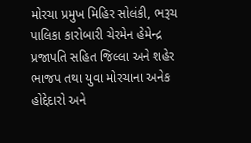મોરચા પ્રમુખ મિહિર સોલંકી, ભરૂચ પાલિકા કારોબારી ચેરમેન હેમેન્દ્ર પ્રજાપતિ સહિત જિલ્લા અને શહેર ભાજપ તથા યુવા મોરચાના અનેક હોદ્દેદારો અને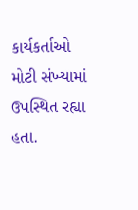કાર્યકર્તાઓ મોટી સંખ્યામાં ઉપસ્થિત રહ્યા હતા.